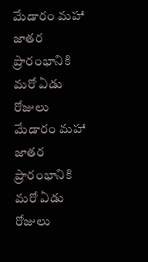మేడారం మహా జాతర ప్రారంభానికి మరో ఏడు రోజులు
మేడారం మహా జాతర ప్రారంభానికి మరో ఏడు రోజులు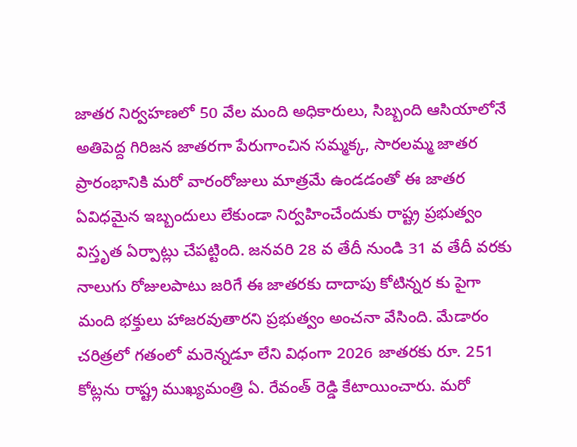జాతర నిర్వహణలో 50 వేల మంది అధికారులు, సిబ్బంది ఆసియాలోనే అతిపెద్ద గిరిజన జాతరగా పేరుగాంచిన సమ్మక్క, సారలమ్మ జాతర ప్రారంభానికి మరో వారంరోజులు మాత్రమే ఉండడంతో ఈ జాతర ఏవిధమైన ఇబ్బందులు లేకుండా నిర్వహించేందుకు రాష్ట్ర ప్రభుత్వం విస్తృత ఏర్పాట్లు చేపట్టింది. జనవరి 28 వ తేదీ నుండి 31 వ తేదీ వరకు నాలుగు రోజులపాటు జరిగే ఈ జాతరకు దాదాపు కోటిన్నర కు పైగా మంది భక్తులు హాజరవుతారని ప్రభుత్వం అంచనా వేసింది. మేడారం చరిత్రలో గతంలో మరెన్నడూ లేని విధంగా 2026 జాతరకు రూ. 251 కోట్లను రాష్ట్ర ముఖ్యమంత్రి ఏ. రేవంత్ రెడ్డి కేటాయించారు. మరో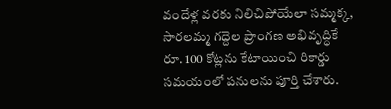వందేళ్ల వరకు నిలిచిపోయేలా సమ్మక్క, సారలమ్మ గద్దెల ప్రాంగణ అభివృద్ధికే రూ. 100 కోట్లను కేటాయించి రికార్డు సమయంలో పనులను పూర్తి చేశారు.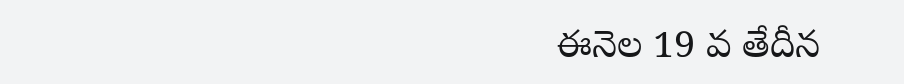ఈనెల 19 వ తేదీన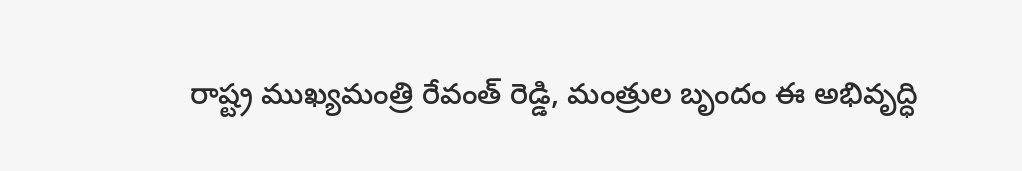రాష్ట్ర ముఖ్యమంత్రి రేవంత్ రెడ్డి, మంత్రుల బృందం ఈ అభివృద్ధి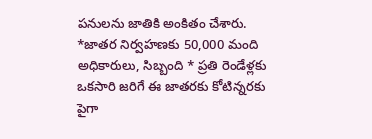పనులను జాతికి అంకితం చేశారు. *జాతర నిర్వహణకు 50,000 మంది అధికారులు, సిబ్బంది * ప్రతి రెండేళ్లకు ఒకసారి జరిగే ఈ జాతరకు కోటిన్నరకు పైగా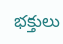భక్తులు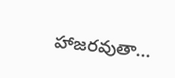హాజరవుతా...